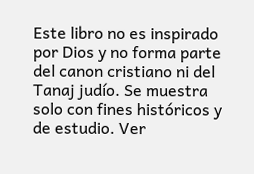Este libro no es inspirado por Dios y no forma parte del canon cristiano ni del Tanaj judío. Se muestra solo con fines históricos y de estudio. Ver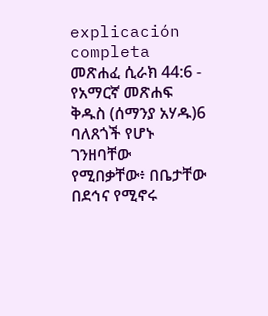explicación completa መጽሐፈ ሲራክ 44:6 - የአማርኛ መጽሐፍ ቅዱስ (ሰማንያ አሃዱ)6 ባለጸጎች የሆኑ ገንዘባቸው የሚበቃቸው፥ በቤታቸው በደኅና የሚኖሩ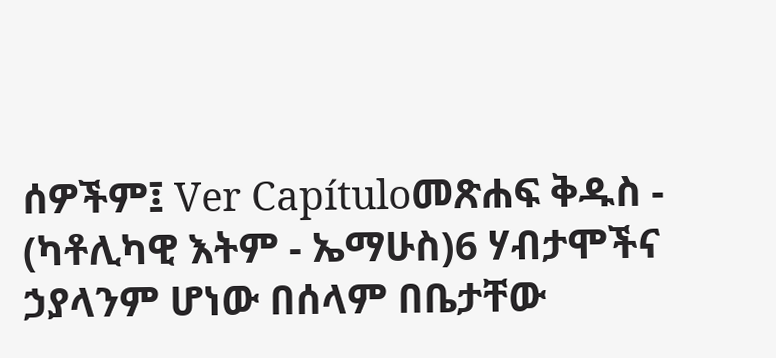ሰዎችም፤ Ver Capítuloመጽሐፍ ቅዱስ - (ካቶሊካዊ እትም - ኤማሁስ)6 ሃብታሞችና ኃያላንም ሆነው በሰላም በቤታቸው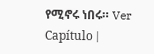የሚኖሩ ነበሩ። Ver Capítulo |